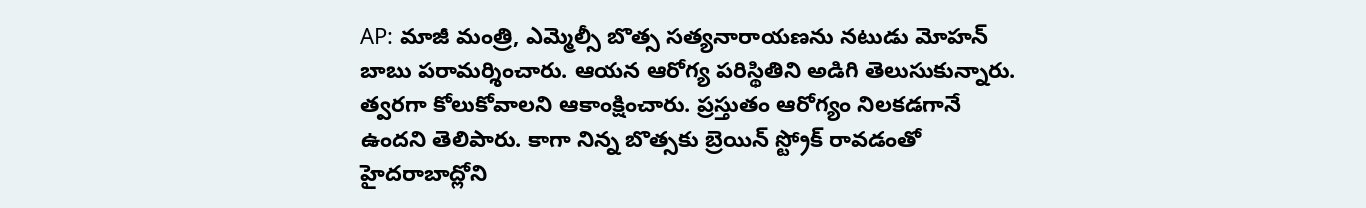AP: మాజీ మంత్రి, ఎమ్మెల్సీ బొత్స సత్యనారాయణను నటుడు మోహన్ బాబు పరామర్శించారు. ఆయన ఆరోగ్య పరిస్థితిని అడిగి తెలుసుకున్నారు. త్వరగా కోలుకోవాలని ఆకాంక్షించారు. ప్రస్తుతం ఆరోగ్యం నిలకడగానే ఉందని తెలిపారు. కాగా నిన్న బొత్సకు బ్రెయిన్ స్ట్రోక్ రావడంతో హైదరాబాద్లోని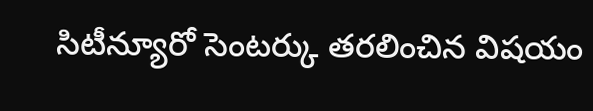సిటీన్యూరో సెంటర్కు తరలించిన విషయం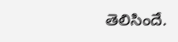తెలిసిందే.